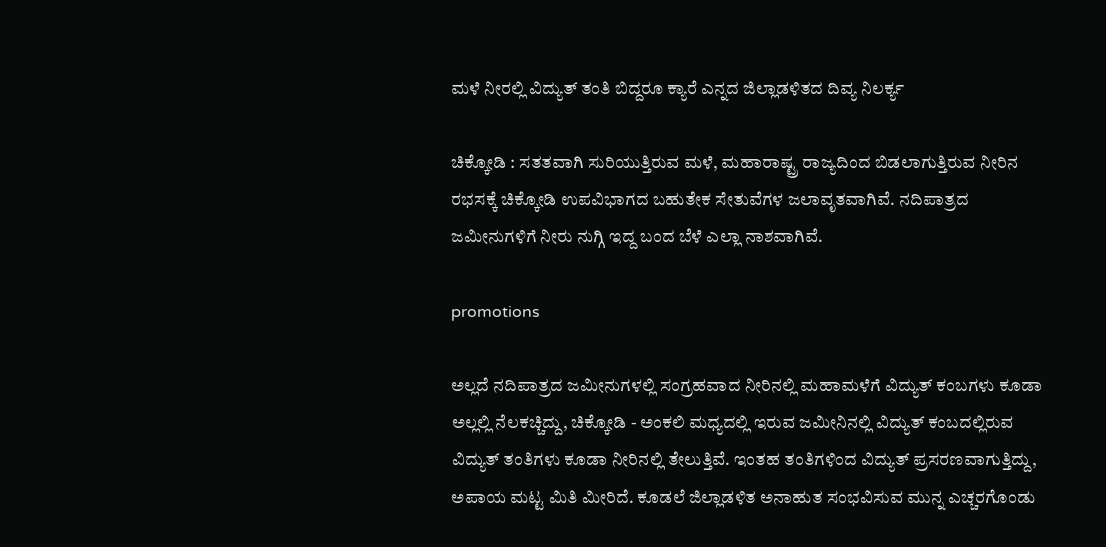ಮಳೆ ನೀರಲ್ಲಿ ವಿದ್ಯುತ್ ತಂತಿ ಬಿದ್ದರೂ ಕ್ಯಾರೆ ಎನ್ನದ ಜಿಲ್ಲಾಡಳಿತದ ದಿವ್ಯ ನಿಲರ್ಕ್ಯ

ಚಿಕ್ಕೋಡಿ : ಸತತವಾಗಿ ಸುರಿಯುತ್ತಿರುವ ಮಳೆ, ಮಹಾರಾಷ್ಟ್ರ ರಾಜ್ಯದಿಂದ ಬಿಡಲಾಗುತ್ತಿರುವ ನೀರಿನ ರಭಸಕ್ಕೆ ಚಿಕ್ಕೋಡಿ ಉಪವಿಭಾಗದ ಬಹುತೇಕ ಸೇತುವೆಗಳ ಜಲಾವೃತವಾಗಿವೆ. ನದಿಪಾತ್ರದ ಜಮೀನುಗಳಿಗೆ ನೀರು ನುಗ್ಗಿ ಇದ್ದ ಬಂದ ಬೆಳೆ ಎಲ್ಲಾ ನಾಶವಾಗಿವೆ.

promotions

ಅಲ್ಲದೆ ನದಿಪಾತ್ರದ ಜಮೀನುಗಳಲ್ಲಿ ಸಂಗ್ರಹವಾದ ನೀರಿನಲ್ಲಿ ಮಹಾಮಳೆಗೆ ವಿದ್ಯುತ್ ಕಂಬಗಳು ಕೂಡಾ ಅಲ್ಲಲ್ಲಿ ನೆಲಕಚ್ಚಿದ್ದು, ಚಿಕ್ಕೋಡಿ - ಅಂಕಲಿ ಮಧ್ಯದಲ್ಲಿ ಇರುವ ಜಮೀನಿನಲ್ಲಿ ವಿದ್ಯುತ್ ಕಂಬದಲ್ಲಿರುವ ವಿದ್ಯುತ್ ತಂತಿಗಳು ಕೂಡಾ ನೀರಿನಲ್ಲಿ ತೇಲುತ್ತಿವೆ. ಇಂತಹ ತಂತಿಗಳಿಂದ ವಿದ್ಯುತ್ ಪ್ರಸರಣವಾಗುತ್ತಿದ್ದು, ಅಪಾಯ ಮಟ್ಟ ಮಿತಿ ಮೀರಿದೆ. ಕೂಡಲೆ ಜಿಲ್ಲಾಡಳಿತ ಅನಾಹುತ ಸಂಭವಿಸುವ ಮುನ್ನ ಎಚ್ಚರಗೊಂಡು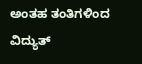ಅಂತಹ ತಂತಿಗಳಿಂದ ವಿದ್ಯುತ್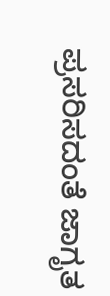ಪ್ರಸರಿಸದಂತೆ ಜಾಗೃತ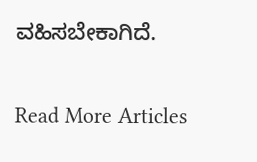ವಹಿಸಬೇಕಾಗಿದೆ.

Read More Articles